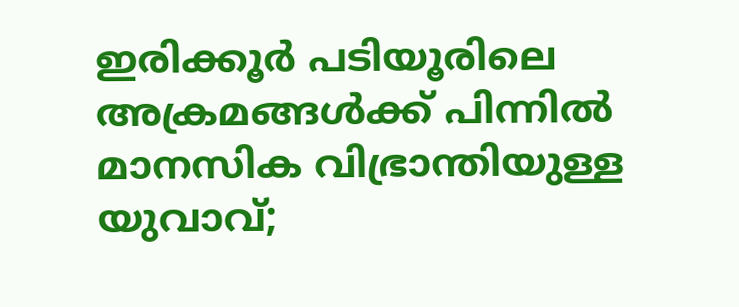ഇരിക്കൂര്‍ പടിയൂരിലെ അക്രമങ്ങള്‍ക്ക് പിന്നില്‍ മാനസിക വിഭ്രാന്തിയുള്ള യുവാവ്;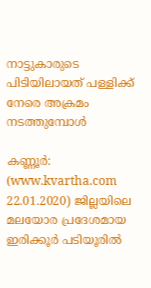നാട്ടുകാരുടെ പിടിയിലായത് പള്ളിക്ക് നേരെ അക്രമം നടത്തുമ്പോള്‍

കണ്ണൂര്‍: (www.kvartha.com 22.01.2020) ജില്ലയിലെ മലയോര പ്രദേശമായ ഇരിക്കൂര്‍ പടിയൂരില്‍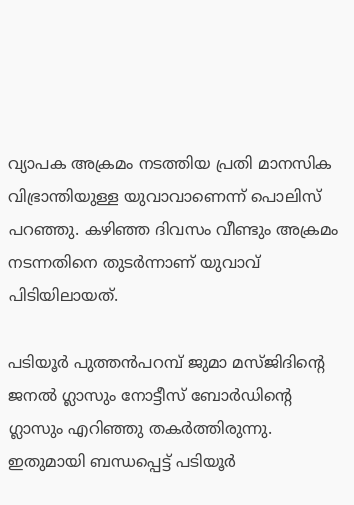വ്യാപക അക്രമം നടത്തിയ പ്രതി മാനസിക വിഭ്രാന്തിയുള്ള യുവാവാണെന്ന് പൊലിസ് പറഞ്ഞു. കഴിഞ്ഞ ദിവസം വീണ്ടും അക്രമം നടന്നതിനെ തുടര്‍ന്നാണ് യുവാവ് പിടിയിലായത്.

പടിയൂര്‍ പുത്തന്‍പറമ്പ് ജുമാ മസ്ജിദിന്റെ ജനല്‍ ഗ്ലാസും നോട്ടീസ് ബോര്‍ഡിന്റെ ഗ്ലാസും എറിഞ്ഞു തകര്‍ത്തിരുന്നു. ഇതുമായി ബന്ധപ്പെട്ട് പടിയൂര്‍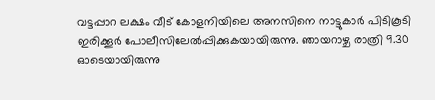വട്ടപ്പാറ ലക്ഷം വീട് കോളനിയിലെ അനസിനെ നാട്ടുകാര്‍ പിടികൂടി ഇരിക്കൂര്‍ പോലീസിലേല്‍പ്പിക്കുകയായിരുന്നു. ഞായറാഴ്ച രാത്രി 9.30 ഓടെയായിരുന്നു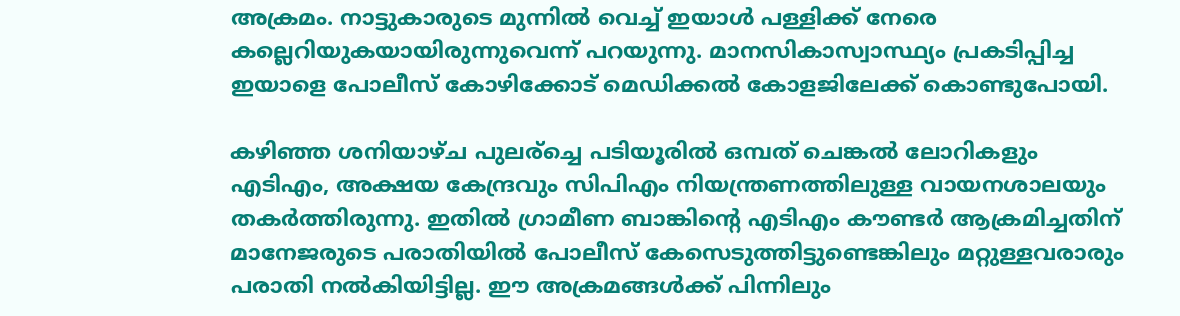അക്രമം. നാട്ടുകാരുടെ മുന്നില്‍ വെച്ച് ഇയാള്‍ പള്ളിക്ക് നേരെ കല്ലെറിയുകയായിരുന്നുവെന്ന് പറയുന്നു. മാനസികാസ്വാസ്ഥ്യം പ്രകടിപ്പിച്ച ഇയാളെ പോലീസ് കോഴിക്കോട് മെഡിക്കല്‍ കോളജിലേക്ക് കൊണ്ടുപോയി.

കഴിഞ്ഞ ശനിയാഴ്ച പുലര്‌ച്ചെ പടിയൂരില്‍ ഒമ്പത് ചെങ്കല്‍ ലോറികളും എടിഎം, അക്ഷയ കേന്ദ്രവും സിപിഎം നിയന്ത്രണത്തിലുള്ള വായനശാലയും തകര്‍ത്തിരുന്നു. ഇതില്‍ ഗ്രാമീണ ബാങ്കിന്റെ എടിഎം കൗണ്ടര്‍ ആക്രമിച്ചതിന് മാനേജരുടെ പരാതിയില്‍ പോലീസ് കേസെടുത്തിട്ടുണ്ടെങ്കിലും മറ്റുള്ളവരാരും പരാതി നല്‍കിയിട്ടില്ല. ഈ അക്രമങ്ങള്‍ക്ക് പിന്നിലും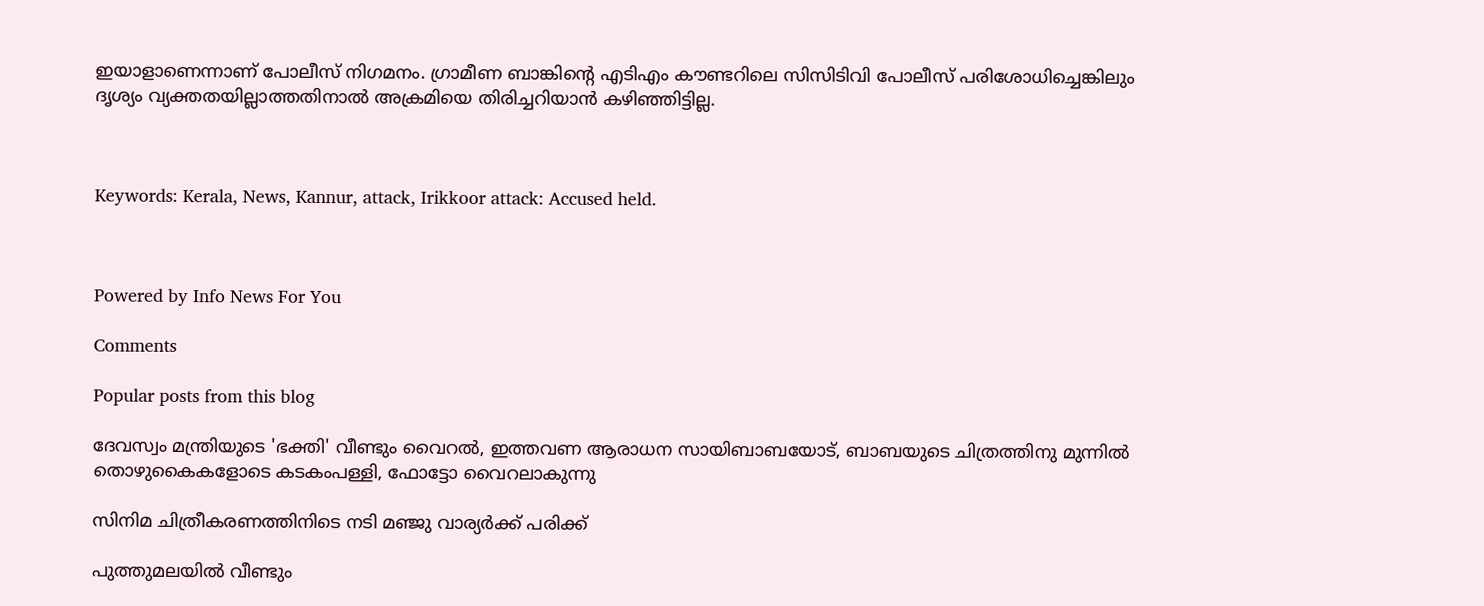ഇയാളാണെന്നാണ് പോലീസ് നിഗമനം. ഗ്രാമീണ ബാങ്കിന്റെ എടിഎം കൗണ്ടറിലെ സിസിടിവി പോലീസ് പരിശോധിച്ചെങ്കിലും ദൃശ്യം വ്യക്തതയില്ലാത്തതിനാല്‍ അക്രമിയെ തിരിച്ചറിയാന്‍ കഴിഞ്ഞിട്ടില്ല.



Keywords: Kerala, News, Kannur, attack, Irikkoor attack: Accused held.



Powered by Info News For You

Comments

Popular posts from this blog

ദേവസ്വം മന്ത്രിയുടെ 'ഭക്തി' വീണ്ടും വൈറല്‍, ഇത്തവണ ആരാധന സായിബാബയോട്, ബാബയുടെ ചിത്രത്തിനു മുന്നില്‍ തൊഴുകൈകളോടെ കടകംപള്ളി, ഫോട്ടോ വൈറലാകുന്നു

സിനിമ ചിത്രീകരണത്തിനിടെ നടി മഞ്ജു വാര്യര്‍ക്ക് പരിക്ക്

പുത്തുമലയില്‍ വീണ്ടും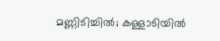മണ്ണിടിച്ചില്‍; കള്ളാടിയില്‍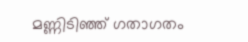മണ്ണിടിഞ്ഞ് ഗതാഗതം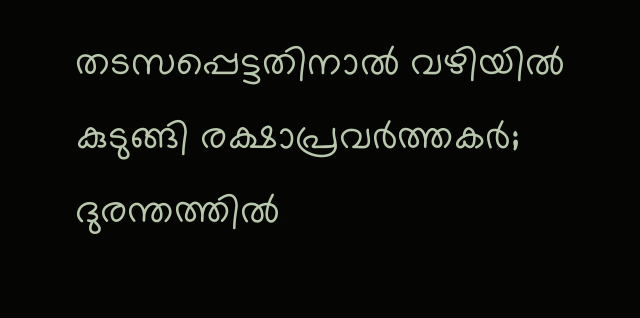തടസപ്പെട്ടതിനാല്‍ വഴിയില്‍ കുടുങ്ങി രക്ഷാപ്രവര്‍ത്തകര്‍; ദുരന്തത്തില്‍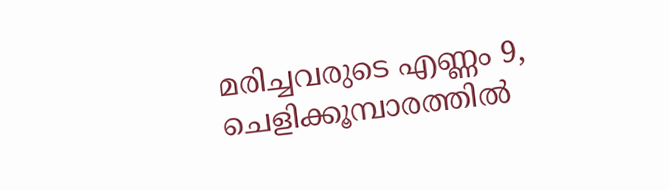മരിച്ചവരുടെ എണ്ണം 9, ചെളിക്കൂമ്പാരത്തില്‍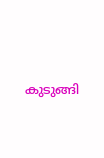കുടുങ്ങി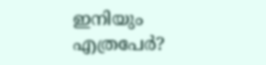ഇനിയും എത്രപേര്‍?